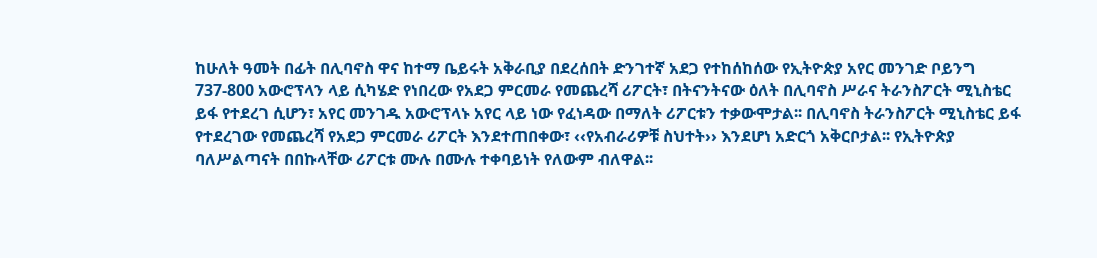ከሁለት ዓመት በፊት በሊባኖስ ዋና ከተማ ቤይሩት አቅራቢያ በደረሰበት ድንገተኛ አደጋ የተከሰከሰው የኢትዮጵያ አየር መንገድ ቦይንግ 737-800 አውሮፕላን ላይ ሲካሄድ የነበረው የአደጋ ምርመራ የመጨረሻ ሪፖርት፣ በትናንትናው ዕለት በሊባኖስ ሥራና ትራንስፖርት ሚኒስቴር ይፋ የተደረገ ሲሆን፣ አየር መንገዱ አውሮፕላኑ አየር ላይ ነው የፈነዳው በማለት ሪፖርቱን ተቃውሞታል፡፡ በሊባኖስ ትራንስፖርት ሚኒስቴር ይፋ የተደረገው የመጨረሻ የአደጋ ምርመራ ሪፖርት እንደተጠበቀው፣ ‹‹የአብራሪዎቹ ስህተት›› እንደሆነ አድርጎ አቅርቦታል፡፡ የኢትዮጵያ ባለሥልጣናት በበኩላቸው ሪፖርቱ ሙሉ በሙሉ ተቀባይነት የለውም ብለዋል፡፡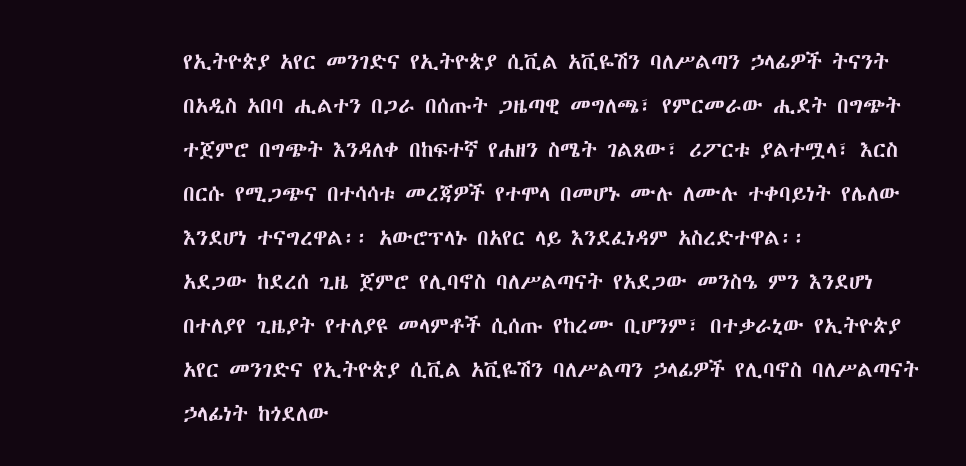የኢትዮጵያ አየር መንገድና የኢትዮጵያ ሲቪል አቪዬሽን ባለሥልጣን ኃላፊዎች ትናንት በአዲስ አበባ ሒልተን በጋራ በሰጡት ጋዜጣዊ መግለጫ፣ የምርመራው ሒደት በግጭት ተጀምሮ በግጭት እንዳለቀ በከፍተኛ የሐዘን ስሜት ገልጸው፣ ሪፖርቱ ያልተሟላ፣ እርስ በርሱ የሚጋጭና በተሳሳቱ መረጃዎች የተሞላ በመሆኑ ሙሉ ለሙሉ ተቀባይነት የሌለው እንደሆነ ተናግረዋል፡፡ አውሮፕላኑ በአየር ላይ እንደፈነዳም አስረድተዋል፡፡
አደጋው ከደረሰ ጊዜ ጀምሮ የሊባኖስ ባለሥልጣናት የአደጋው መንስዔ ምን እንደሆነ በተለያየ ጊዜያት የተለያዩ መላምቶች ሲሰጡ የከረሙ ቢሆንም፣ በተቃራኒው የኢትዮጵያ አየር መንገድና የኢትዮጵያ ሲቪል አቪዬሽን ባለሥልጣን ኃላፊዎች የሊባኖስ ባለሥልጣናት ኃላፊነት ከጎደለው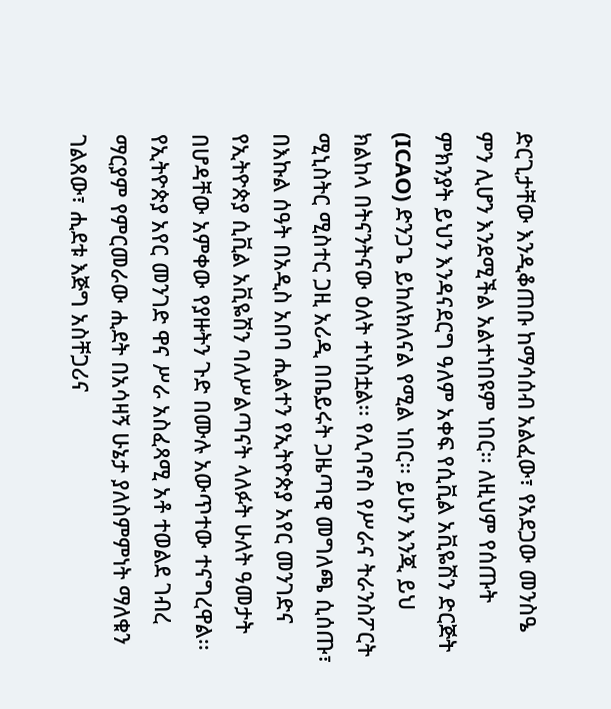ድርጊታቸው እንዲቆጠቡ ከማሳሰብ አልፈው፣ የአደጋው መንስዔ ምን ሊሆን እንደሚችል አልተነበዩም ነበር፡፡ ለዚህም የሰጡት ምክንያት ይህን እንዳናደርግ ዓለም አቀፍ የሲቪል አቪዬሽን ድርጅት (ICAO) ድንጋጌ ይከለክለናል የሚል ነበር፡፡ ይሁን እንጂ ይህ ክልከላ በትናንትናው ዕለት ተነስቷል፡፡ የሊባኖስ የሥራና ትራንስፖርት ሚኒስትር ሚስተር ጋዚ አሪዲ በቤይሩት ጋዜጣዊ መግለጫ ሲሰጡ፣ በእኩል ሰዓት በአዲስ አበባ ሒልተን የኢትዮጵያ አየር መንገድና የኢትዮጵያ ሲቪል አቪዬሽን ባለሥልጣናት ላለፉት ሁለት ዓመታት በሆዳቸው አምቀው የያዙትን ጉድ በሙሉ አውጥተው ተናግረዋል፡፡
የኢትዮጵያ አየር መንገድ ዋና ሥራ አስፈጻሚ አቶ ተወልደ ገብረ ማርያም የምርመራው ሒደት በአሳዛኝ ሁኔታ ያለስምምነት ማለቁን ገልጸው፣ ሒደቱ እጅግ አስቸጋሪና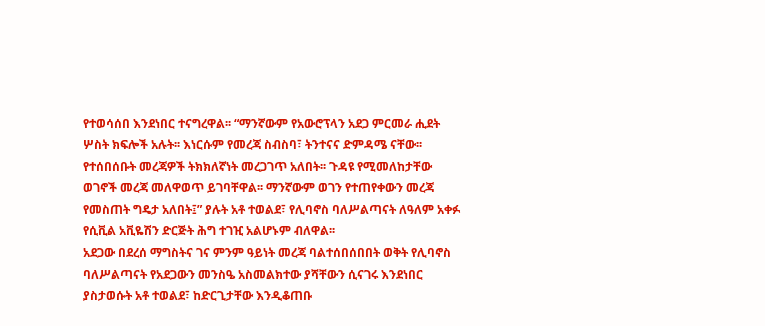የተወሳሰበ እንደነበር ተናግረዋል፡፡ “ማንኛውም የአውሮፕላን አደጋ ምርመራ ሒደት ሦስት ክፍሎች አሉት፡፡ እነርሱም የመረጃ ስብስባ፣ ትንተናና ድምዳሜ ናቸው፡፡ የተሰበሰቡት መረጃዎች ትክክለኛነት መረጋገጥ አለበት፡፡ ጉዳዩ የሚመለከታቸው ወገኖች መረጃ መለዋወጥ ይገባቸዋል፡፡ ማንኛውም ወገን የተጠየቀውን መረጃ የመስጠት ግዴታ አለበት፤” ያሉት አቶ ተወልደ፣ የሊባኖስ ባለሥልጣናት ለዓለም አቀፉ የሲቪል አቪዬሽን ድርጅት ሕግ ተገዢ አልሆኑም ብለዋል፡፡
አደጋው በደረሰ ማግስትና ገና ምንም ዓይነት መረጃ ባልተሰበሰበበት ወቅት የሊባኖስ ባለሥልጣናት የአደጋውን መንስዔ አስመልክተው ያሻቸውን ሲናገሩ እንደነበር ያስታወሱት አቶ ተወልደ፣ ከድርጊታቸው እንዲቆጠቡ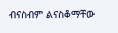ብናስብም ልናስቆማቸው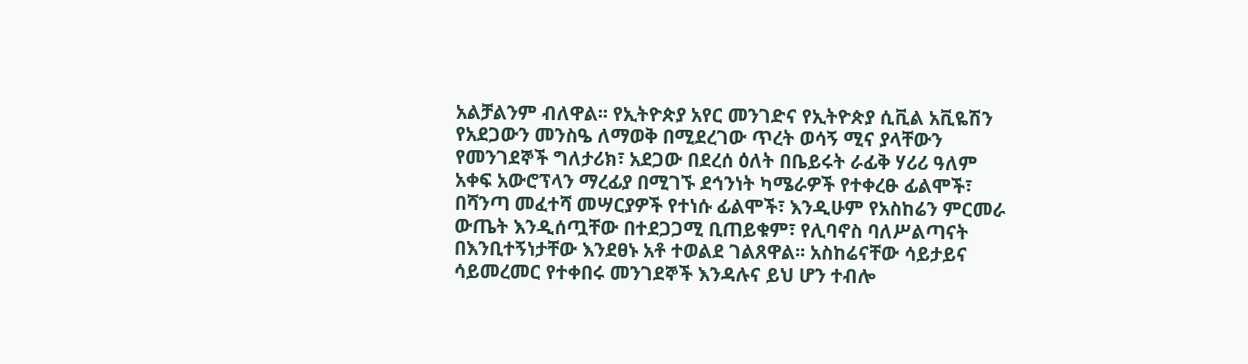አልቻልንም ብለዋል፡፡ የኢትዮጵያ አየር መንገድና የኢትዮጵያ ሲቪል አቪዬሽን የአደጋውን መንስዔ ለማወቅ በሚደረገው ጥረት ወሳኝ ሚና ያላቸውን የመንገደኞች ግለታሪክ፣ አደጋው በደረሰ ዕለት በቤይሩት ራፊቅ ሃሪሪ ዓለም አቀፍ አውሮፕላን ማረፊያ በሚገኙ ደኅንነት ካሜራዎች የተቀረፁ ፊልሞች፣ በሻንጣ መፈተሻ መሣርያዎች የተነሱ ፊልሞች፣ እንዲሁም የአስከሬን ምርመራ ውጤት እንዲሰጧቸው በተደጋጋሚ ቢጠይቁም፣ የሊባኖስ ባለሥልጣናት በእንቢተኝነታቸው እንደፀኑ አቶ ተወልደ ገልጸዋል፡፡ አስከሬናቸው ሳይታይና ሳይመረመር የተቀበሩ መንገደኞች እንዳሉና ይህ ሆን ተብሎ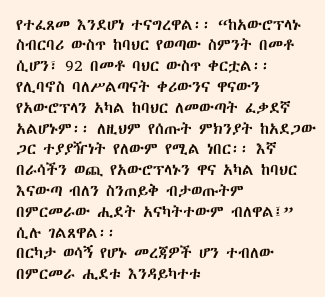የተፈጸመ እንደሆነ ተናግረዋል፡፡ “ከአውሮፕላኑ ስብርባሪ ውስጥ ከባህር የወጣው ስምንት በመቶ ሲሆን፣ 92 በመቶ ባህር ውስጥ ቀርቷል፡፡ የሊባኖስ ባለሥልጣናት ቀሪውንና ዋናውን የአውሮፕላን አካል ከባህር ለመውጣት ፈቃደኛ አልሆኑም፡፡ ለዚህም የሰጡት ምክንያት ከአደጋው ጋር ተያያዥነት የለውም የሚል ነበር፡፡ እኛ በራሳችን ወጪ የአውሮፕላኑን ዋና አካል ከባህር እናውጣ ብለን ስንጠይቅ ብታወጡትም በምርመራው ሒደት አናካትተውም ብለዋል፤” ሲሉ ገልጸዋል፡፡
በርካታ ወሳኝ የሆኑ መረጃዎች ሆን ተብለው በምርመራ ሒደቱ እንዳይካተቱ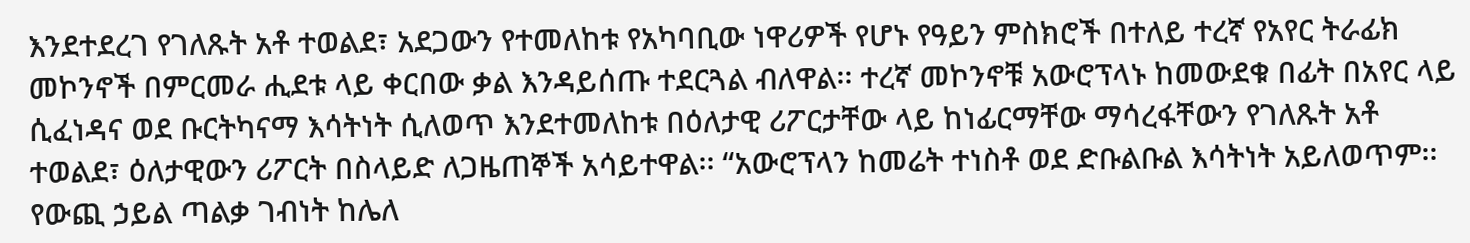እንደተደረገ የገለጹት አቶ ተወልደ፣ አደጋውን የተመለከቱ የአካባቢው ነዋሪዎች የሆኑ የዓይን ምስክሮች በተለይ ተረኛ የአየር ትራፊክ መኮንኖች በምርመራ ሒደቱ ላይ ቀርበው ቃል እንዳይሰጡ ተደርጓል ብለዋል፡፡ ተረኛ መኮንኖቹ አውሮፕላኑ ከመውደቁ በፊት በአየር ላይ ሲፈነዳና ወደ ቡርትካናማ እሳትነት ሲለወጥ እንደተመለከቱ በዕለታዊ ሪፖርታቸው ላይ ከነፊርማቸው ማሳረፋቸውን የገለጹት አቶ ተወልደ፣ ዕለታዊውን ሪፖርት በስላይድ ለጋዜጠኞች አሳይተዋል፡፡ “አውሮፕላን ከመሬት ተነስቶ ወደ ድቡልቡል እሳትነት አይለወጥም፡፡ የውጪ ኃይል ጣልቃ ገብነት ከሌለ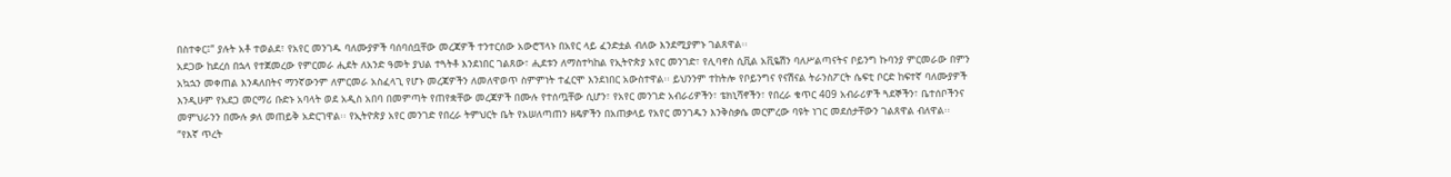በስተቀር፤” ያሉት አቶ ተወልደ፣ የአየር መንገዱ ባለሙያዎች ባሰባሰቧቸው መረጃዎች ተንተርሰው አውሮፕላኑ በአየር ላይ ፈንድቷል ብለው እንደሚያምኑ ገልጸዋል፡፡
አደጋው ከደረሰ በኋላ የተጀመረው የምርመራ ሒደት ለአንድ ዓመት ያህል ተጓትቶ እንደነበር ገልጸው፣ ሒደቱን ለማስተካከል የኢትዮጵያ አየር መንገድ፣ የሊባኖስ ሲቪል አቪዬሽን ባለሥልጣናትና ቦይንግ ኩባንያ ምርመራው በምን አኳኋን መቀጠል እንዳለበትና ማንኛውንም ለምርመራ አስፈላጊ የሆኑ መረጃዎችን ለመለዋወጥ ስምምነት ተፈርሞ እንደነበር አውስተዋል፡፡ ይህንንም ተከትሎ የቦይንግና የናሽናል ትራንስፖርት ሴፍቲ ቦርድ ከፍተኛ ባለሙያዎች እንዲሁም የአደጋ መርማሪ ቡድኑ አባላት ወደ አዲስ አበባ በመምጣት የጠየቋቸው መረጃዎች በሙሉ የተሰጧቸው ሲሆን፣ የአየር መንገድ አብራሪዎችን፣ ቴክኒሻኖችን፣ የበረራ ቁጥር 409 አብራሪዎች ጓደኞችን፣ ቤተሰቦችንና መምህራንን በሙሉ ቃለ መጠይቅ አድርገዋል፡፡ የኢትዮጵያ አየር መንገድ የበረራ ትምህርት ቤት የአሠለጣጠን ዘዴዎችን በአጠቃላይ የአየር መንገዱን እንቅስቃሴ መርምረው ባዩት ነገር መደሰታቸውን ገልጸዋል ብለዋል፡፡
“የእኛ ጥረት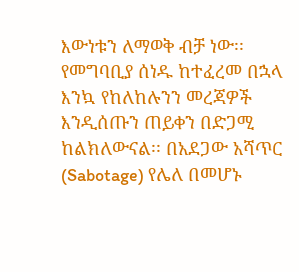እውነቱን ለማወቅ ብቻ ነው፡፡ የመግባቢያ ሰነዱ ከተፈረመ በኋላ እንኳ የከለከሉንን መረጃዎች እንዲሰጡን ጠይቀን በድጋሚ ከልክለውናል፡፡ በአደጋው አሻጥር (Sabotage) የሌለ በመሆኑ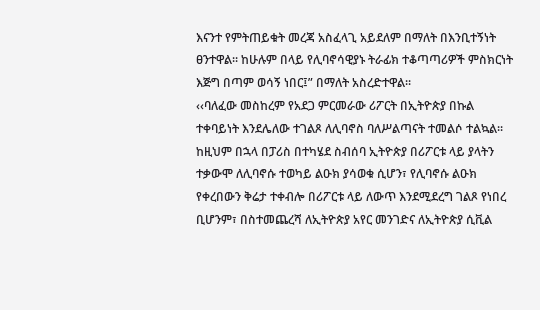እናንተ የምትጠይቁት መረጃ አስፈላጊ አይደለም በማለት በእንቢተኝነት ፀንተዋል፡፡ ከሁሉም በላይ የሊባኖሳዊያኑ ትራፊክ ተቆጣጣሪዎች ምስክርነት እጅግ በጣም ወሳኝ ነበር፤” በማለት አስረድተዋል፡፡
‹‹ባለፈው መስከረም የአደጋ ምርመራው ሪፖርት በኢትዮጵያ በኩል ተቀባይነት እንደሌለው ተገልጾ ለሊባኖስ ባለሥልጣናት ተመልሶ ተልኳል፡፡ ከዚህም በኋላ በፓሪስ በተካሄደ ስብሰባ ኢትዮጵያ በሪፖርቱ ላይ ያላትን ተቃውሞ ለሊባኖሱ ተወካይ ልዑክ ያሳወቁ ሲሆን፣ የሊባኖሱ ልዑክ የቀረበውን ቅሬታ ተቀብሎ በሪፖርቱ ላይ ለውጥ እንደሚደረግ ገልጾ የነበረ ቢሆንም፣ በስተመጨረሻ ለኢትዮጵያ አየር መንገድና ለኢትዮጵያ ሲቪል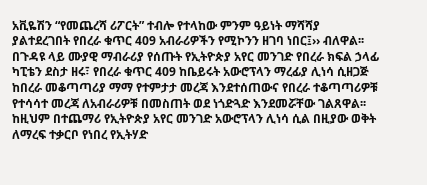አቪዬሽን “የመጨረሻ ሪፖርት” ተብሎ የተላከው ምንም ዓይነት ማሻሻያ ያልተደረገበት የበረራ ቁጥር 409 አብራሪዎችን የሚኮንን ዘገባ ነበር፤›› ብለዋል፡፡
በጉዳዩ ላይ ሙያዊ ማብራሪያ የሰጡት የኢትዮጵያ አየር መንገድ የበረራ ክፍል ኃላፊ ካፒቴን ደስታ ዘሩ፣ የበረራ ቁጥር 409 ከቤይሩት አውሮፕላን ማረፊያ ሊነሳ ሲዘጋጅ ከበረራ መቆጣጣሪያ ማማ የተምታታ መረጃ እንደተሰጠውና የበረራ ተቆጣጣሪዎቹ የተሳሳተ መረጃ ለአብራሪዎቹ በመስጠት ወደ ነጎድጓድ እንደመሯቸው ገልጸዋል፡፡ ከዚህም በተጨማሪ የኢትዮጵያ አየር መንገድ አውሮፕላን ሊነሳ ሲል በዚያው ወቅት ለማረፍ ተቃርቦ የነበረ የኢትሃድ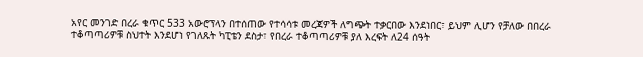አየር መንገድ በረራ ቁጥር 533 አውሮፕላን በተሰጠው የተሳሳቱ መረጃዎች ለግጭት ተቃርበው እንደነበር፣ ይህም ሊሆን የቻለው በበረራ ተቆጣጣሪዎቹ ስህተት እንደሆነ የገለጹት ካፒቴን ደስታ፣ የበረራ ተቆጣጣሪዎቹ ያለ እረፍት ለ24 ሰዓት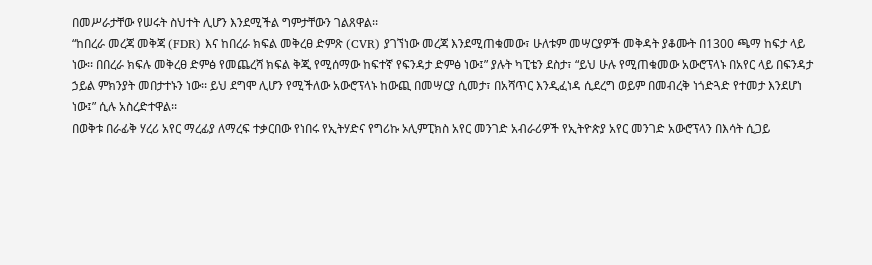በመሥራታቸው የሠሩት ስህተት ሊሆን እንደሚችል ግምታቸውን ገልጸዋል፡፡
“ከበረራ መረጃ መቅጃ (FDR) እና ከበረራ ክፍል መቅረፀ ድምጽ (CVR) ያገኘነው መረጃ እንደሚጠቁመው፣ ሁለቱም መሣርያዎች መቅዳት ያቆሙት በ1300 ጫማ ከፍታ ላይ ነው፡፡ በበረራ ክፍሉ መቅረፀ ድምፅ የመጨረሻ ክፍል ቅጂ የሚሰማው ከፍተኛ የፍንዳታ ድምፅ ነው፤” ያሉት ካፒቴን ደስታ፣ “ይህ ሁሉ የሚጠቁመው አውሮፕላኑ በአየር ላይ በፍንዳታ ኃይል ምክንያት መበታተኑን ነው፡፡ ይህ ደግሞ ሊሆን የሚችለው አውሮፕላኑ ከውጪ በመሣርያ ሲመታ፣ በአሻጥር እንዲፈነዳ ሲደረግ ወይም በመብረቅ ነጎድጓድ የተመታ እንደሆነ ነው፤” ሲሉ አስረድተዋል፡፡
በወቅቱ በራፊቅ ሃረሪ አየር ማረፊያ ለማረፍ ተቃርበው የነበሩ የኢትሃድና የግሪኩ ኦሊምፒክስ አየር መንገድ አብራሪዎች የኢትዮጵያ አየር መንገድ አውሮፕላን በእሳት ሲጋይ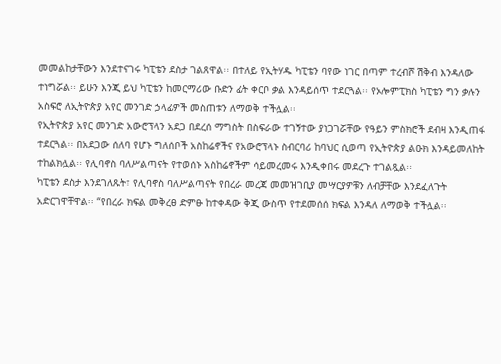መመልከታቸውን እንደተናገሩ ካፒቴን ደስታ ገልጸዋል፡፡ በተለይ የኢትሃዱ ካፒቴን ባየው ነገር በጣም ተረብሾ ሽቅብ እንዳለው ተነግሯል፡፡ ይሁን እንጂ ይህ ካፒቴን ከመርማሪው ቡድን ፊት ቀርቦ ቃል እንዳይሰጥ ተደርጓል፡፡ የኦሎምፒክስ ካፒቴን ግን ቃሉን አስፍሮ ለኢትዮጵያ አየር መንገድ ኃላፊዎች መስጠቱን ለማወቅ ተችሏል፡፡
የኢትዮጵያ አየር መንገድ አውሮፕላን አደጋ በደረሰ ማግስት በስፍራው ተገኝተው ያነጋገሯቸው የዓይን ምስክሮች ደብዛ እንዲጠፋ ተደርጓል፡፡ በአደጋው ሰለባ የሆኑ ግለሰቦች አስከሬኖችና የአውሮፕላኑ ስብርባሪ ከባህር ሲወጣ የኢትዮጵያ ልዑክ እንዳይመለከት ተከልክሏል፡፡ የሊባኖስ ባለሥልጣናት የተወሰኑ አስከሬኖችም ሳይመረመሩ እንዲቀበሩ መደረጉ ተገልጿል፡፡
ካፒቴን ደስታ እንደገለጹት፣ የሊባኖስ ባለሥልጣናት የበረራ መረጃ መመዝገቢያ መሣርያዎቹን ለብቻቸው እንደፈለጉት አድርገዋቸዋል፡፡ “የበረራ ክፍል መቅረፀ ድምፁ ከተቀዳው ቅጂ ውስጥ የተደመሰሰ ክፍል እንዳለ ለማወቅ ተችሏል፡፡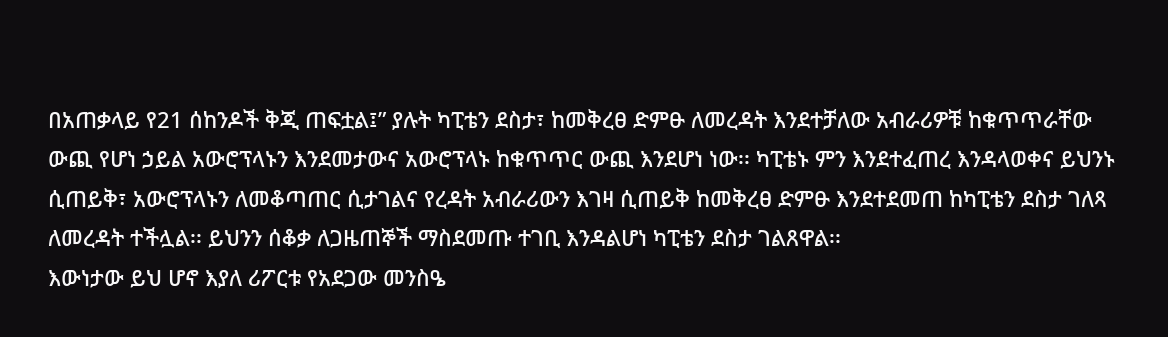በአጠቃላይ የ21 ሰከንዶች ቅጂ ጠፍቷል፤” ያሉት ካፒቴን ደስታ፣ ከመቅረፀ ድምፁ ለመረዳት እንደተቻለው አብራሪዎቹ ከቁጥጥራቸው ውጪ የሆነ ኃይል አውሮፕላኑን እንደመታውና አውሮፕላኑ ከቁጥጥር ውጪ እንደሆነ ነው፡፡ ካፒቴኑ ምን እንደተፈጠረ እንዳላወቀና ይህንኑ ሲጠይቅ፣ አውሮፕላኑን ለመቆጣጠር ሲታገልና የረዳት አብራሪውን እገዛ ሲጠይቅ ከመቅረፀ ድምፁ እንደተደመጠ ከካፒቴን ደስታ ገለጻ ለመረዳት ተችሏል፡፡ ይህንን ሰቆቃ ለጋዜጠኞች ማስደመጡ ተገቢ እንዳልሆነ ካፒቴን ደስታ ገልጸዋል፡፡
እውነታው ይህ ሆኖ እያለ ሪፖርቱ የአደጋው መንስዔ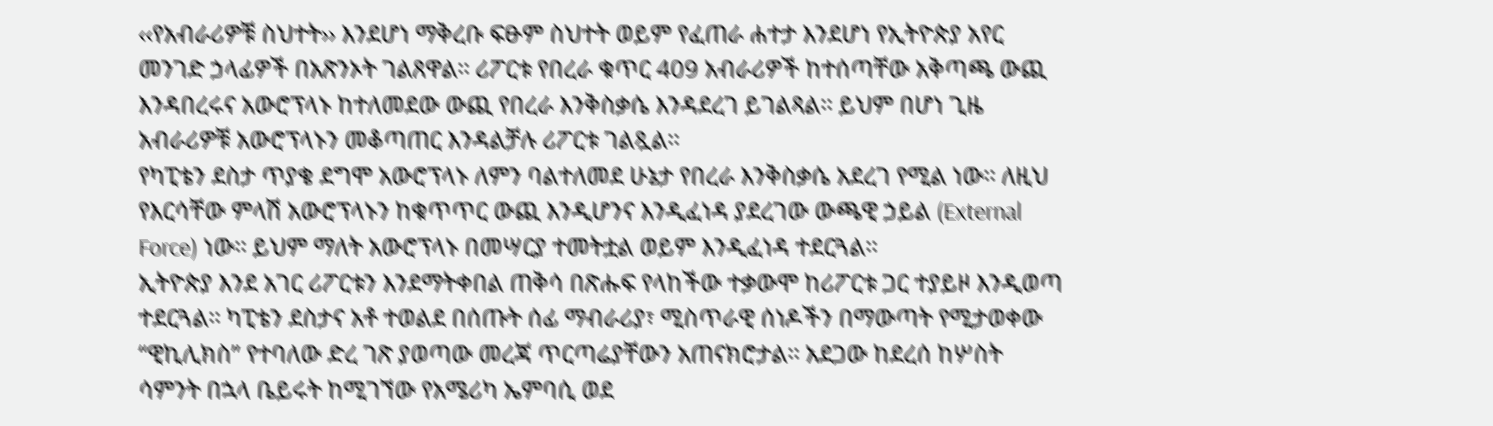‹‹የአብራሪዎቹ ስህተት›› እንደሆነ ማቅረቡ ፍፁም ስህተት ወይም የፈጠራ ሐተታ እንደሆነ የኢትዮጵያ አየር መንገድ ኃላፊዎች በአጽንኦት ገልጸዋል፡፡ ሪፖርቱ የበረራ ቁጥር 409 አብራሪዎች ከተሰጣቸው አቅጣጫ ውጪ እንዳበረሩና አውሮፕላኑ ከተለመደው ውጪ የበረራ እንቅስቃሴ እንዳደረገ ይገልጻል፡፡ ይህም በሆነ ጊዜ አብራሪዎቹ አውሮፕላኑን መቆጣጠር እንዳልቻሉ ሪፖርቱ ገልጿል፡፡
የካፒቴን ደስታ ጥያቄ ደግሞ አውሮፕላኑ ለምን ባልተለመደ ሁኔታ የበረራ እንቅስቃሴ አደረገ የሚል ነው፡፡ ለዚህ የእርሳቸው ምላሽ አውሮፕላኑን ከቁጥጥር ውጪ እንዲሆንና እንዲፈነዳ ያደረገው ውጫዊ ኃይል (External Force) ነው፡፡ ይህም ማለት አውሮፕላኑ በመሣርያ ተመትቷል ወይም እንዲፈነዳ ተደርጓል፡፡
ኢትዮጵያ እንደ አገር ሪፖርቱን እንደማትቀበል ጠቅሳ በጽሑፍ የላከችው ተቃውሞ ከሪፖርቱ ጋር ተያይዞ እንዲወጣ ተደርጓል፡፡ ካፒቴን ደስታና አቶ ተወልደ በሰጡት ሰፊ ማብራሪያ፣ ሚስጥራዊ ሰነዶችን በማውጣት የሚታወቀው “ዊኪሊክስ” የተባለው ድረ ገጽ ያወጣው መረጃ ጥርጣሬያቸውን አጠናክሮታል፡፡ አደጋው ከደረሰ ከሦስት ሳምንት በኋላ ቤይሩት ከሚገኘው የአሜሪካ ኤምባሲ ወደ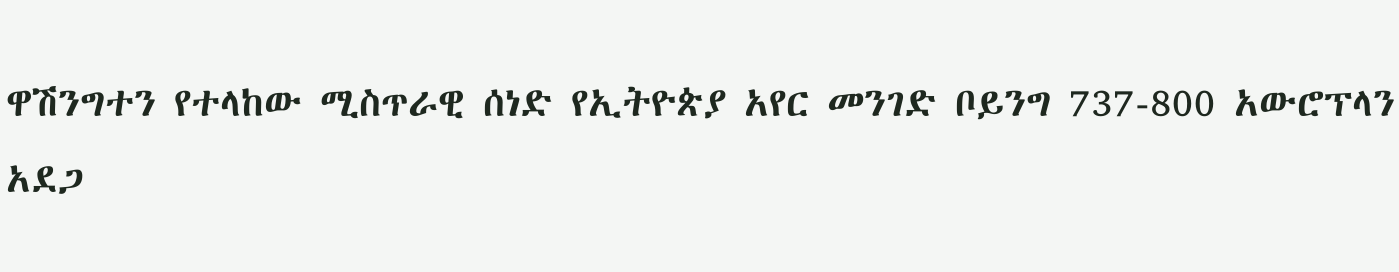ዋሽንግተን የተላከው ሚስጥራዊ ሰነድ የኢትዮጵያ አየር መንገድ ቦይንግ 737-800 አውሮፕላን አደጋ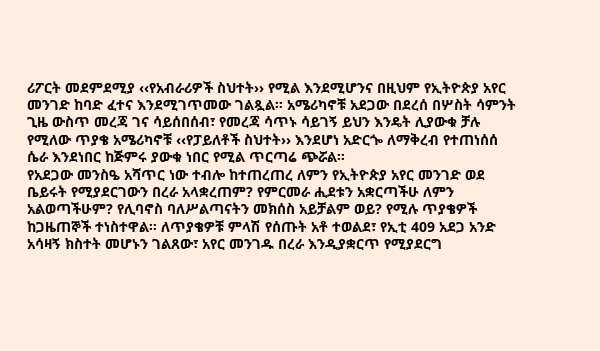ሪፖርት መደምደሚያ ‹‹የአብራሪዎች ስህተት›› የሚል እንደሚሆንና በዚህም የኢትዮጵያ አየር መንገድ ከባድ ፈተና እንደሚገጥመው ገልጿል፡፡ አሜሪካኖቹ አደጋው በደረሰ በሦስት ሳምንት ጊዜ ውስጥ መረጃ ገና ሳይሰበሰብ፣ የመረጃ ሳጥኑ ሳይገኝ ይህን እንዴት ሊያውቁ ቻሉ የሚለው ጥያቄ አሜሪካኖቹ ‹‹የፓይለቶች ስህተት›› እንደሆነ አድርጐ ለማቅረብ የተጠነሰሰ ሴራ እንደነበር ከጅምሩ ያውቁ ነበር የሚል ጥርጣሬ ጭሯል፡፡
የአደጋው መንስዔ አሻጥር ነው ተብሎ ከተጠረጠረ ለምን የኢትዮጵያ አየር መንገድ ወደ ቤይሩት የሚያደርገውን በረራ አላቋረጠም? የምርመራ ሒደቱን አቋርጣችሁ ለምን አልወጣችሁም? የሊባኖስ ባለሥልጣናትን መክሰስ አይቻልም ወይ? የሚሉ ጥያቄዎች ከጋዜጠኞች ተነስተዋል፡፡ ለጥያቄዎቹ ምላሽ የሰጡት አቶ ተወልደ፣ የኢቲ 409 አደጋ አንድ አሳዛኝ ክስተት መሆኑን ገልጸው፣ አየር መንገዱ በረራ እንዲያቋርጥ የሚያደርግ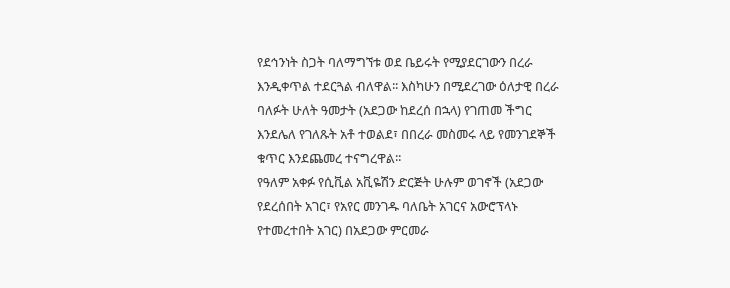የደኅንነት ስጋት ባለማግኘቱ ወደ ቤይሩት የሚያደርገውን በረራ እንዲቀጥል ተደርጓል ብለዋል፡፡ እስካሁን በሚደረገው ዕለታዊ በረራ ባለፉት ሁለት ዓመታት (አደጋው ከደረሰ በኋላ) የገጠመ ችግር እንደሌለ የገለጹት አቶ ተወልደ፣ በበረራ መስመሩ ላይ የመንገደኞች ቁጥር እንደጨመረ ተናግረዋል፡፡
የዓለም አቀፉ የሲቪል አቪዬሽን ድርጅት ሁሉም ወገኖች (አደጋው የደረሰበት አገር፣ የአየር መንገዱ ባለቤት አገርና አውሮፕላኑ የተመረተበት አገር) በአደጋው ምርመራ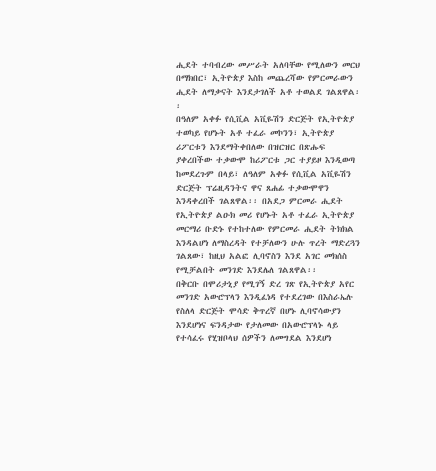ሒደት ተባብረው መሥራት አለባቸው የሚለውን መርህ በማክበር፣ ኢትዮጵያ እስከ መጨረሻው የምርመራውን ሒደት ለማቃናት እንደታገለች አቶ ተወልደ ገልጸዋል፡፡
በዓለም አቀፉ የሲቪል አቪዬሽን ድርጅት የኢትዮጵያ ተወካይ የሆኑት አቶ ተፈራ መኮንን፣ ኢትዮጵያ ሪፖርቱን እንደማትቀበለው በዝርዝር በጽሑፍ ያቀረበችው ተቃውሞ ከሪፖርቱ ጋር ተያይዞ እንዲወጣ ከመደረጉም በላይ፣ ለዓለም አቀፉ የሲቪል አቪዬሽን ድርጅት ፕሬዚዳንትና ዋና ጸሐፊ ተቃውሞዋን እንዳቀረበች ገልጸዋል፡፡ በአደጋ ምርመራ ሒደት የኢትዮጵያ ልዑክ መሪ የሆኑት አቶ ተፈራ ኢትዮጵያ መርማሪ ቡድኑ የተከተለው የምርመራ ሒደት ትክክል እንዳልሆነ ለማስረዳት የተቻለውን ሁሉ ጥረት ማድረጓን ገልጸው፣ ከዚህ አልፎ ሊባኖስን እንደ አገር መክሰስ የሚቻልበት መንገድ እንደሌለ ገልጸዋል፡፡
በቅርቡ በሞሪታኒያ የሚገኝ ድረ ገጽ የኢትዮጵያ አየር መንገድ አውሮፕላን እንዲፈነዳ የተደረገው በእስራኤሉ የስለላ ድርጅት ሞሳድ ቅጥረኛ በሆኑ ሊባኖሳውያን እንደሆነና ፍንዳታው የታለመው በአውሮፕላኑ ላይ የተሳፈሩ የሂዝቦላህ ሰዎችን ለመግደል እንደሆነ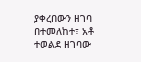ያቀረበውን ዘገባ በተመለከተ፣ አቶ ተወልደ ዘገባው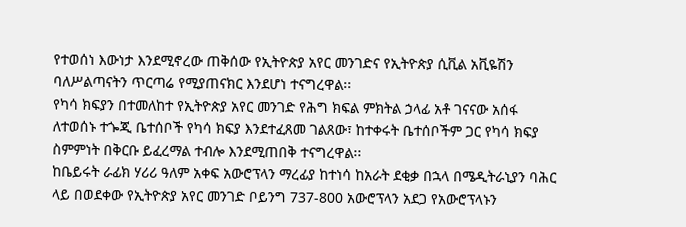የተወሰነ እውነታ እንደሚኖረው ጠቅሰው የኢትዮጵያ አየር መንገድና የኢትዮጵያ ሲቪል አቪዬሽን ባለሥልጣናትን ጥርጣሬ የሚያጠናክር እንደሆነ ተናግረዋል፡፡
የካሳ ክፍያን በተመለከተ የኢትዮጵያ አየር መንገድ የሕግ ክፍል ምክትል ኃላፊ አቶ ገናናው አሰፋ ለተወሰኑ ተጐጂ ቤተሰቦች የካሳ ክፍያ እንደተፈጸመ ገልጸው፣ ከተቀሩት ቤተሰቦችም ጋር የካሳ ክፍያ ስምምነት በቅርቡ ይፈረማል ተብሎ እንደሚጠበቅ ተናግረዋል፡፡
ከቤይሩት ራፊክ ሃሪሪ ዓለም አቀፍ አውሮፕላን ማረፊያ ከተነሳ ከአራት ደቂቃ በኋላ በሜዲትራኒያን ባሕር ላይ በወደቀው የኢትዮጵያ አየር መንገድ ቦይንግ 737-800 አውሮፕላን አደጋ የአውሮፕላኑን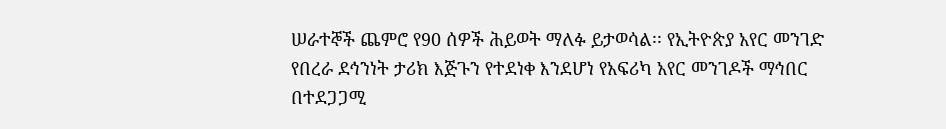ሠራተኞች ጨምሮ የ90 ሰዎች ሕይወት ማለፉ ይታወሳል፡፡ የኢትዮጵያ አየር መንገድ የበረራ ደኅንነት ታሪክ እጅጉን የተደነቀ እንደሆነ የአፍሪካ አየር መንገዶች ማኅበር በተደጋጋሚ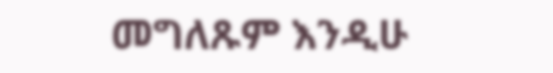መግለጹም እንዲሁ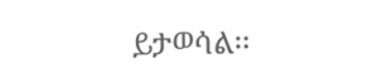ይታወሳል፡፡